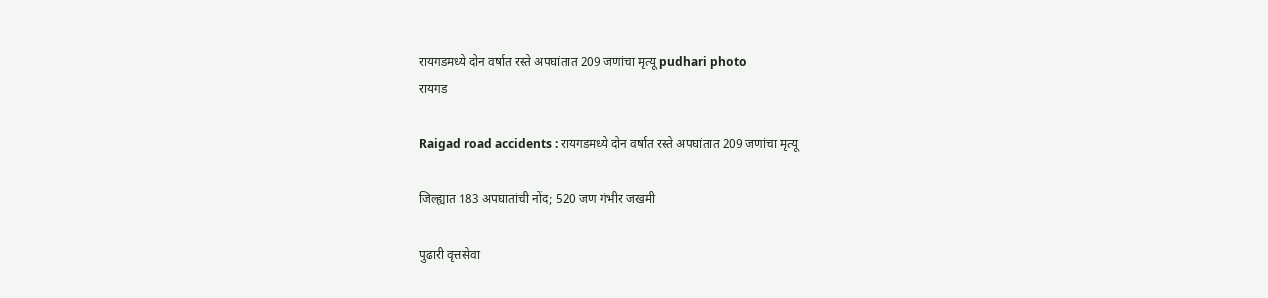रायगडमध्ये दोन वर्षात रस्ते अपघांतात 209 जणांचा मृत्यू pudhari photo
रायगड

Raigad road accidents : रायगडमध्ये दोन वर्षात रस्ते अपघांतात 209 जणांचा मृत्यू

जिल्ह्यात 183 अपघातांची नोंद; 520 जण गंभीर जखमी

पुढारी वृत्तसेवा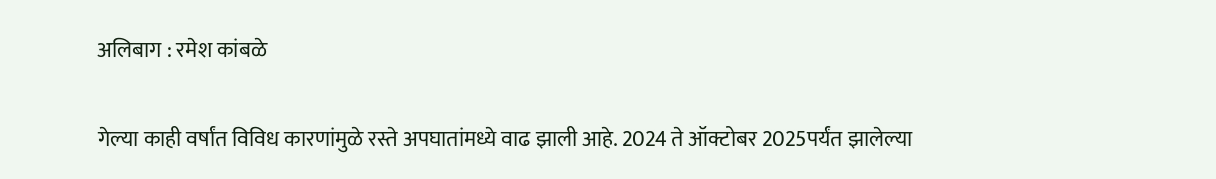अलिबाग : रमेश कांबळे

गेल्या काही वर्षांत विविध कारणांमुळे रस्ते अपघातांमध्ये वाढ झाली आहे. 2024 ते ऑक्टोबर 2025पर्यंत झालेल्या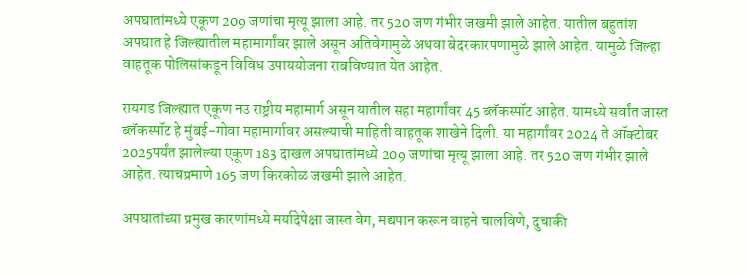अपघातांमध्ये एकूण 209 जणांचा मृत्यू झाला आहे. तर 520 जण गंभीर जखमी झाले आहेत. यातील बहुतांश अपघात हे जिल्ह्यातील महामार्गांवर झाले असून अतिवेगामुळे अथवा बेदरकारपणामुळे झाले आहेत. यामुळे जिल्हा वाहतूक पोलिसांकडून विविध उपाययोजना राबविण्यात येत आहेत.

रायगड जिल्ह्यात एकूण नउ राष्ट्रीय महामार्ग असून यातील सहा महार्गांवर 45 ब्लॅकस्पॉट आहेत. यामध्ये सर्वांत जास्त ब्लॅकस्पॉट हे मुंबई-गोवा महामार्गावर असल्याची माहिती वाहतूक शाखेने दिली. या महार्गांवर 2024 ते ऑक्टोबर 2025पर्यंत झालेल्या एकूण 183 दाखल अपघातांमध्ये 209 जणांचा मृत्यू झाला आहे. तर 520 जण गंभीर झाले आहेत. त्याचप्रमाणे 165 जण किरकोळ जखमी झाले आहेत.

अपघातांच्या प्रमुख कारणांमध्ये मर्यादेपेक्षा जास्त वेग, मद्यपान करून वाहने चालविणे, दुचाकी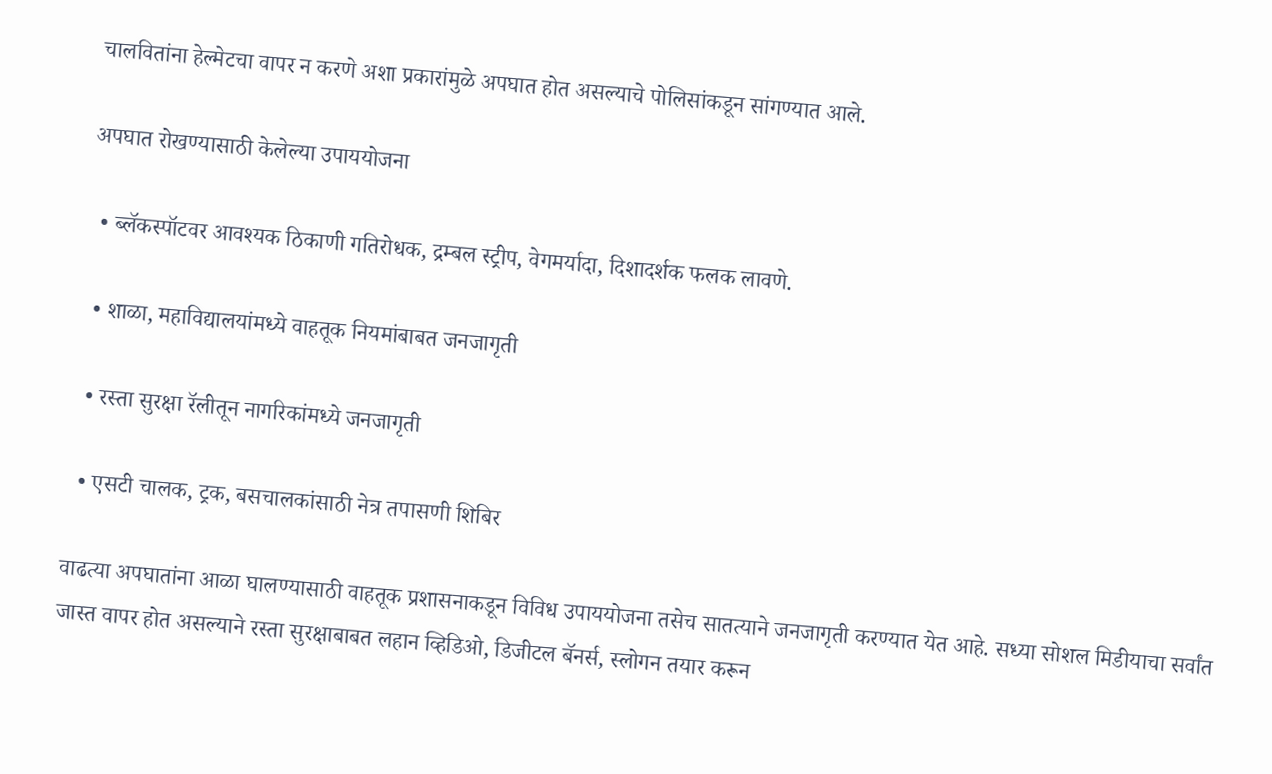चालवितांना हेल्मेटचा वापर न करणे अशा प्रकारांमुळे अपघात होत असल्याचे पोलिसांकडून सांगण्यात आले.

अपघात रोखण्यासाठी केलेल्या उपाययोजना

  • ब्लॅकस्पॉटवर आवश्यक ठिकाणी गतिरोधक, द्रम्बल स्ट्रीप, वेगमर्यादा, दिशादर्शक फलक लावणे.

  • शाळा, महाविद्यालयांमध्ये वाहतूक नियमांबाबत जनजागृती

  • रस्ता सुरक्षा रॅलीतून नागरिकांमध्ये जनजागृती

  • एसटी चालक, ट्रक, बसचालकांसाठी नेत्र तपासणी शिबिर

वाढत्या अपघातांना आळा घालण्यासाठी वाहतूक प्रशासनाकडून विविध उपाययोजना तसेच सातत्याने जनजागृती करण्यात येत आहे. सध्या सोशल मिडीयाचा सर्वांत जास्त वापर होत असल्याने रस्ता सुरक्षाबाबत लहान व्हिडिओ, डिजीटल बॅनर्स, स्लोगन तयार करून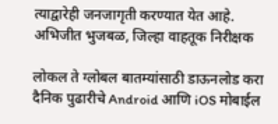त्याद्वारेही जनजागृती करण्यात येत आहे.
अभिजीत भुजबळ, जिल्हा वाहतूक निरीक्षक

लोकल ते ग्लोबल बातम्यांसाठी डाऊनलोड करा दैनिक पुढारीचे Android आणि iOS मोबाईल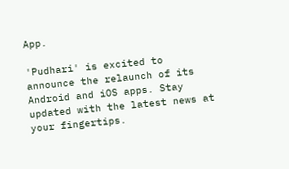App.

'Pudhari' is excited to announce the relaunch of its Android and iOS apps. Stay updated with the latest news at your fingertips.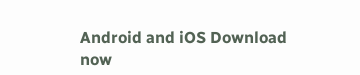Android and iOS Download now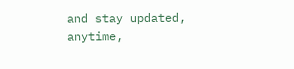and stay updated, anytime,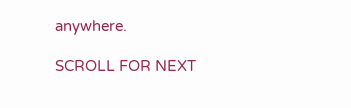anywhere.

SCROLL FOR NEXT